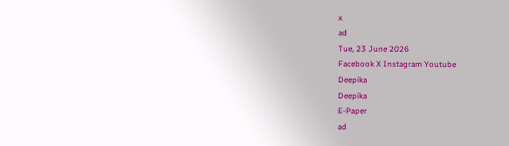x
ad
Tue, 23 June 2026
Facebook X Instagram Youtube
Deepika
Deepika
E-Paper
ad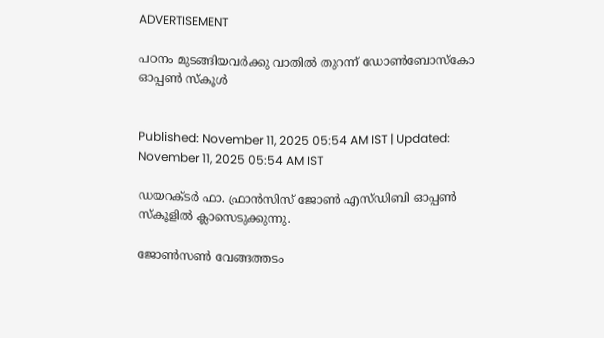ADVERTISEMENT

പഠനം മുടങ്ങിയവർക്കു വാതിൽ തുറന്ന് ഡോൺബോസ്കോ ഓപ്പൺ സ്കൂൾ


Published: November 11, 2025 05:54 AM IST | Updated: November 11, 2025 05:54 AM IST

ഡയറക്ടർ ഫാ. ഫ്രാൻസിസ് ജോൺ എസ്ഡിബി ഓപ്പൺ സ്കൂളിൽ ക്ലാസെടുക്കുന്നു.

ജോൺസൺ വേങ്ങത്തടം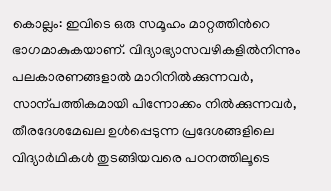കൊല്ലം: ഇവിടെ ഒരു സമൂഹം മാറ്റത്തിന്‍റെ ഭാഗമാകുകയാണ്. വിദ്യാഭ്യാസവഴികളിൽനിന്നും പലകാരണങ്ങളാൽ മാറിനിൽക്കുന്നവർ, സാന്പത്തികമായി പിന്നോക്കം നിൽക്കുന്നവർ, തീരദേശമേഖല ഉൾപ്പെടുന്ന പ്രദേശങ്ങളിലെ വിദ്യാർഥികൾ തുടങ്ങിയവരെ പഠനത്തിലൂടെ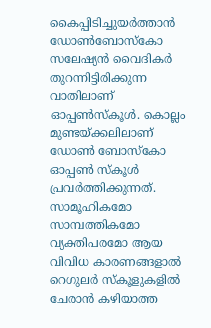കൈപ്പിടിച്ചുയർത്താൻ ഡോൺബോസ്കോ സലേഷ്യൻ വൈദികർ തുറന്നിട്ടിരിക്കുന്ന വാതിലാണ് ഓപ്പൺസ്കൂൾ. കൊല്ലം മുണ്ടയ്ക്കലിലാണ് ഡോൺ ബോസ്കോ ഓപ്പൺ സ്കൂൾ പ്രവർത്തിക്കുന്നത്. സാമൂഹികമോ സാമ്പത്തികമോ വ്യക്തിപരമോ ആയ വിവിധ കാരണങ്ങളാൽ റെഗുലർ സ്‌കൂളുകളിൽ ചേരാൻ കഴിയാത്ത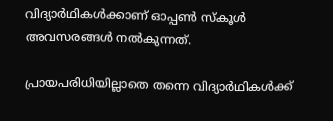വിദ്യാർഥികൾക്കാണ് ഓപ്പൺ സ്‌കൂൾ അവസരങ്ങൾ നൽകുന്നത്.

പ്രായപരിധിയില്ലാതെ തന്നെ വിദ്യാർഥികൾക്ക്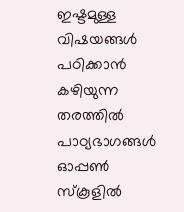ഇഷ്ടമുള്ള വിഷയങ്ങൾ പഠിക്കാൻ കഴിയുന്ന തരത്തിൽ പാഠ്യഭാഗങ്ങൾ ഓപ്പൺ സ്കൂളിൽ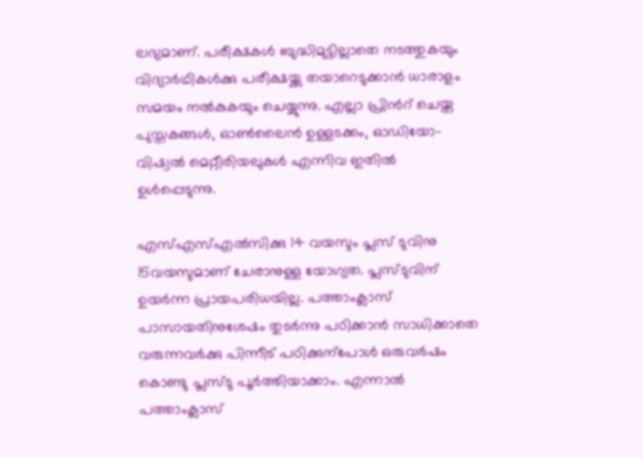ലഭ്യമാണ്. പരീക്ഷകൾ ബുദ്ധിമുട്ടില്ലാതെ നടത്തുകയും വിദ്യാർഥികൾക്കു പരീക്ഷയ്ക്കു തയാറെടുക്കാൻ ധാരാളം സമയം നൽകുകയും ചെയ്യുന്നു. എല്ലാ പ്രിന്‍റ് ചെയ്ത പുസ്തകങ്ങൾ, ഓൺലൈൻ ഉള്ളടക്കം, ഓഡിയോ-വിഷ്വൽ മെറ്റീരിയലുകൾ എന്നിവ ഇതിൽ ഉൾപ്പെടുന്നു.

എസ്എസ്എൽസിക്കു 14 വയസും പ്ലസ് ടുവിനു 15വയസുമാണ് ചേരാനുള്ള യോഗ്യത. പ്ലസ്ടുവിന് ഉയർന്ന പ്രായപരിധയില്ല. പത്താംക്ലാസ് പാസായതിനുശേഷം തുടർന്നു പഠിക്കാൻ സാധിക്കാതെ വരുന്നവർക്കു പിന്നീട് പഠിക്കുന്പോൾ ഒരുവർഷം കൊണ്ടു പ്ലസ്ടു പൂർത്തിയാക്കാം. എന്നാൽ പത്താംക്ലാസ്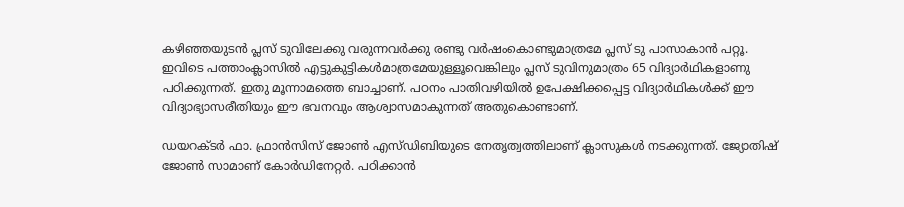കഴിഞ്ഞയുടൻ പ്ലസ് ടുവിലേക്കു വരുന്നവർക്കു രണ്ടു വർഷംകൊണ്ടുമാത്രമേ പ്ലസ് ടു പാസാകാൻ പറ്റൂ. ഇവിടെ പത്താംക്ലാസിൽ എട്ടുകുട്ടികൾമാത്രമേയുള്ളൂവെങ്കിലും പ്ലസ് ടുവിനുമാത്രം 65 വിദ്യാർഥികളാണു പഠിക്കുന്നത്. ഇതു മൂന്നാമത്തെ ബാച്ചാണ്. പഠനം പാതിവഴിയിൽ ഉപേക്ഷിക്കപ്പെട്ട വിദ്യാർഥികൾക്ക് ഈ വിദ്യാഭ്യാസരീതിയും ഈ ഭവനവും ആശ്വാസമാകുന്നത് അതുകൊണ്ടാണ്.

ഡയറക്ടർ ഫാ. ഫ്രാൻസിസ് ജോൺ എസ്ഡിബിയുട‌െ നേതൃത്വത്തിലാണ് ക്ലാസുകൾ നടക്കുന്നത്. ജ്യോതിഷ് ജോൺ സാമാണ് കോർഡിനേറ്റർ. പഠിക്കാൻ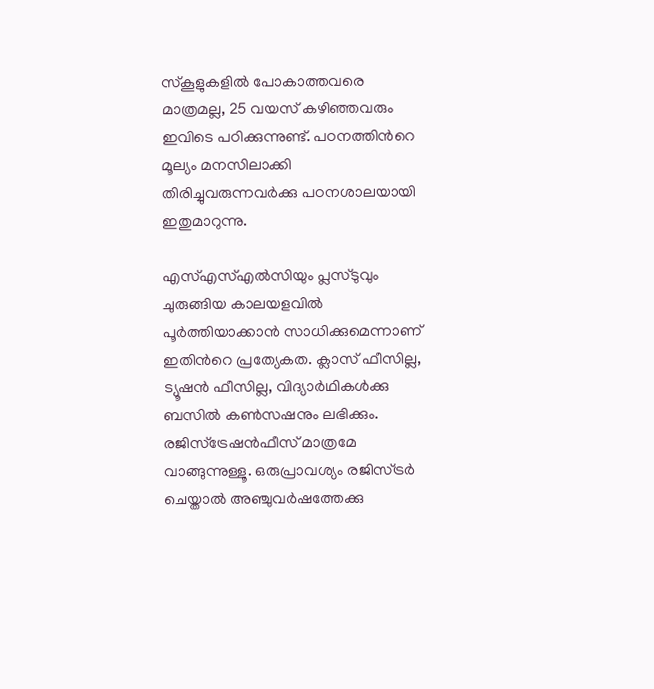സ്കൂളുകളിൽ പോകാത്തവരെ മാത്രമല്ല, 25 വയസ് കഴിഞ്ഞവരും ഇവിടെ പഠിക്കുന്നുണ്ട്. പഠനത്തിന്‍റെ മൂല്യം മനസിലാക്കി തിരിച്ചുവരുന്നവർക്കു പഠനശാലയായി ഇതുമാറുന്നു.

എസ്എസ്എൽസിയും പ്ലസ്ടുവും ചുരുങ്ങിയ കാലയളവിൽ പൂർത്തിയാക്കാൻ സാധിക്കുമെന്നാണ് ഇതിന്‍റെ പ്രത്യേകത. ക്ലാസ് ഫീസില്ല, ട്യൂഷൻ ഫീസില്ല, വിദ്യാർഥികൾക്കു ബസിൽ കൺസഷനും ലഭിക്കും. രജിസ്ട്രേഷൻഫീസ് മാത്രമേ വാങ്ങുന്നുള്ളൂ. ഒരുപ്രാവശ്യം രജിസ്ട്രർ ചെയ്താൽ അഞ്ചുവർഷത്തേക്കു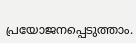പ്രയോജനപ്പെടുത്താം.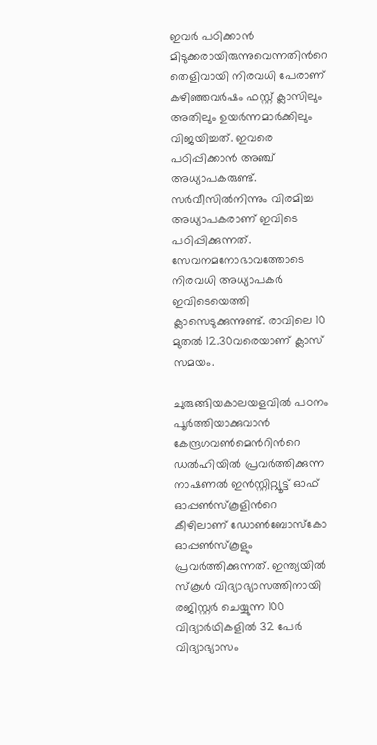ഇവർ പഠിക്കാൻ മിടുക്കരായിരുന്നുവെന്നതിന്‍റെ തെളിവായി നിരവധി പേരാണ് കഴിഞ്ഞവർഷം ഫസ്റ്റ് ക്ലാസിലും അതിലും ഉയർന്നമാർക്കിലും വിജയിച്ചത്. ഇവരെ പഠിപ്പിക്കാൻ അഞ്ച് അധ്യാപകരുണ്ട്. സർവീസിൽനിന്നും വിരമിച്ച അധ്യാപകരാണ് ഇവിടെ പഠിപ്പിക്കുന്നത്. സേവനമനോഭാവത്തോടെ നിരവധി അധ്യാപകർ ഇവിടെയെത്തി ക്ലാസെടുക്കുന്നുണ്ട്. രാവിലെ 10 മുതൽ 12.30വരെയാണ് ക്ലാസ് സമയം.

ചുരുങ്ങിയകാലയളവിൽ പഠനം പൂർത്തിയാക്കുവാൻ കേന്ദ്രഗവൺമെന്‍റിന്‍റെ ഡൽഹിയിൽ പ്രവർത്തിക്കുന്ന നാഷണൽ ഇൻസ്റ്റിറ്റ്യൂട്ട് ഓഫ് ഓപ്പൺസ്കൂളിന്‍റെ കീഴിലാണ് ഡോൺബോസ്കോ ഓപ്പൺസ്കൂളും പ്രവർത്തിക്കുന്നത്. ഇന്ത്യയിൽ സ്കൂൾ വിദ്യാഭ്യാസത്തിനായി രജിസ്റ്റർ ചെയ്യുന്ന 100 വിദ്യാർഥികളിൽ 32 പേർ വിദ്യാഭ്യാസം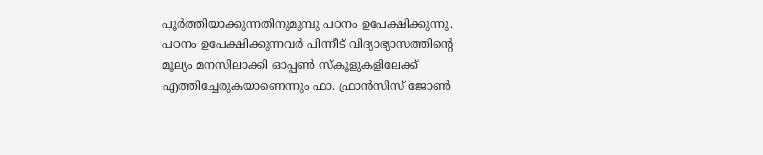പൂർത്തിയാക്കുന്നതിനുമുമ്പു പഠനം ഉപേക്ഷിക്കുന്നു.
പഠനം ഉപേക്ഷിക്കുന്നവർ പിന്നീട് വിദ്യാഭ്യാസത്തിന്‍റെ മൂല്യം മനസിലാക്കി ഓപ്പൺ സ്കൂളുകളിലേക്ക് എത്തിച്ചേരുകയാണെന്നും ഫാ. ഫ്രാൻസിസ് ജോൺ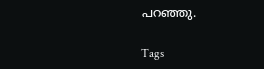പറഞ്ഞു.

Tags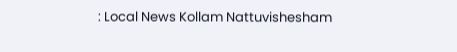: Local News Kollam Nattuvishesham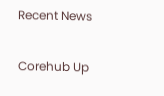Recent News

Corehub Up